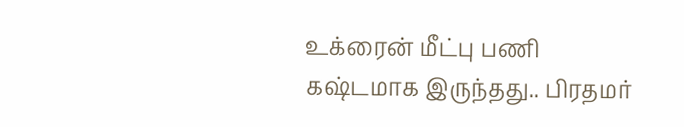உக்ரைன் மீட்பு பணி கஷ்டமாக இருந்தது.. பிரதமர்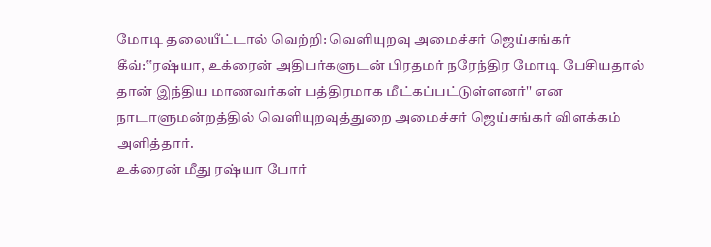மோடி தலையீட்டால் வெற்றி: வெளியுறவு அமைச்சர் ஜெய்சங்கர்
கீவ்:‛‛ரஷ்யா, உக்ரைன் அதிபர்களுடன் பிரதமர் நரேந்திர மோடி பேசியதால் தான் இந்திய மாணவர்கள் பத்திரமாக மீட்கப்பட்டுள்ளனர்'' என நாடாளுமன்றத்தில் வெளியுறவுத்துறை அமைச்சர் ஜெய்சங்கர் விளக்கம் அளித்தார்.
உக்ரைன் மீது ரஷ்யா போர்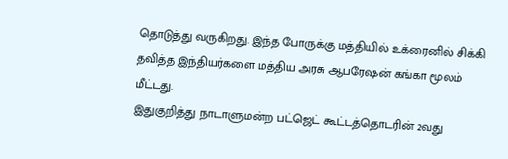தொடுத்து வருகிறது. இந்த போருக்கு மத்தியில் உக்ரைனில் சிக்கி தவித்த இந்தியர்களை மத்திய அரசு ஆபரேஷன் கங்கா மூலம் மீட்டது.
இதுகுறித்து நாடாளுமன்ற பட்ஜெட் கூட்டத்தொடரின் 2வது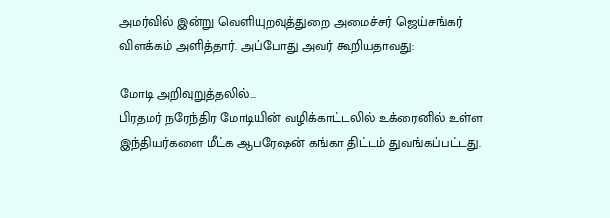அமர்வில் இன்று வெளியுறவுத்துறை அமைச்சர் ஜெய்சங்கர் விளக்கம் அளித்தார். அப்போது அவர் கூறியதாவது:

மோடி அறிவுறுத்தலில்...
பிரதமர் நரேந்திர மோடியின் வழிக்காட்டலில் உக்ரைனில் உள்ள இந்தியர்களை மீட்க ஆபரேஷன் கங்கா திட்டம் துவங்கப்பட்டது.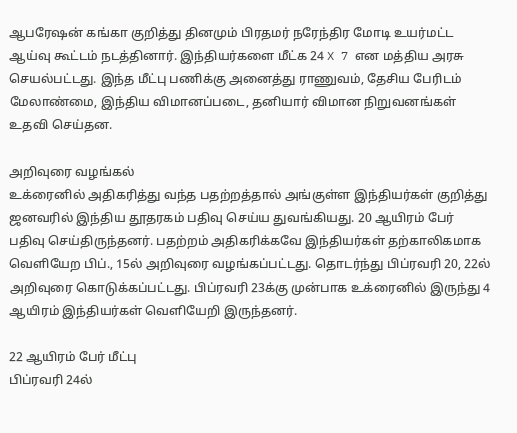ஆபரேஷன் கங்கா குறித்து தினமும் பிரதமர் நரேந்திர மோடி உயர்மட்ட ஆய்வு கூட்டம் நடத்தினார். இந்தியர்களை மீட்க 24 X 7 என மத்திய அரசு செயல்பட்டது. இந்த மீட்பு பணிக்கு அனைத்து ராணுவம், தேசிய பேரிடம் மேலாண்மை, இந்திய விமானப்படை, தனியார் விமான நிறுவனங்கள் உதவி செய்தன.

அறிவுரை வழங்கல்
உக்ரைனில் அதிகரித்து வந்த பதற்றத்தால் அங்குள்ள இந்தியர்கள் குறித்து ஜனவரில் இந்திய தூதரகம் பதிவு செய்ய துவங்கியது. 20 ஆயிரம் பேர் பதிவு செய்திருந்தனர். பதற்றம் அதிகரிக்கவே இந்தியர்கள் தற்காலிகமாக வெளியேற பிப்., 15ல் அறிவுரை வழங்கப்பட்டது. தொடர்ந்து பிப்ரவரி 20, 22ல் அறிவுரை கொடுக்கப்பட்டது. பிப்ரவரி 23க்கு முன்பாக உக்ரைனில் இருந்து 4 ஆயிரம் இந்தியர்கள் வெளியேறி இருந்தனர்.

22 ஆயிரம் பேர் மீட்பு
பிப்ரவரி 24ல்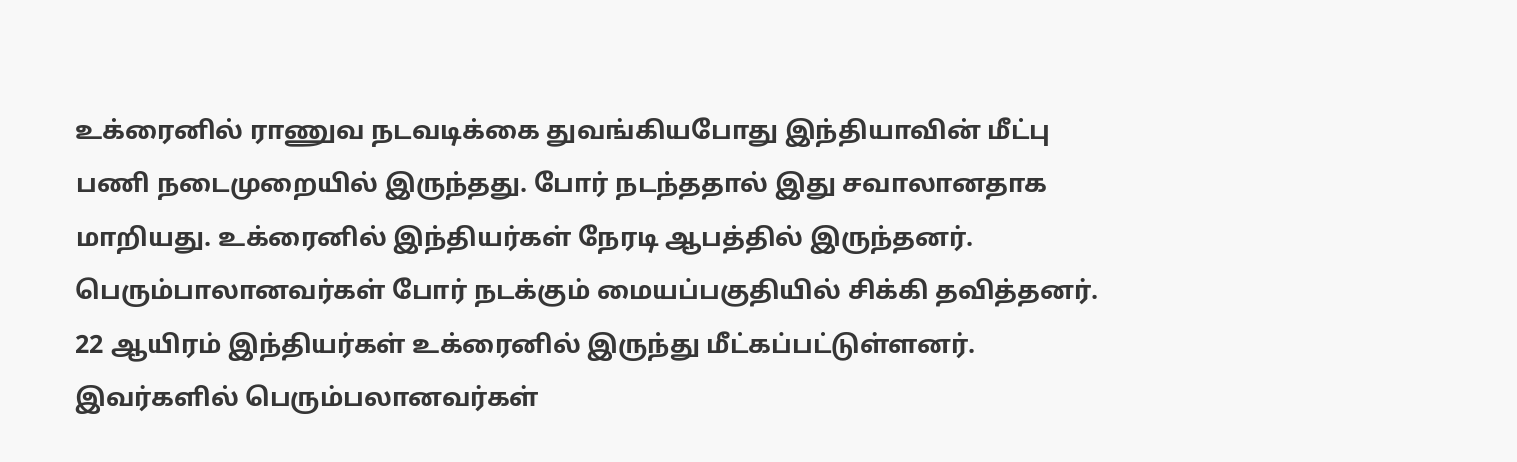உக்ரைனில் ராணுவ நடவடிக்கை துவங்கியபோது இந்தியாவின் மீட்பு பணி நடைமுறையில் இருந்தது. போர் நடந்ததால் இது சவாலானதாக மாறியது. உக்ரைனில் இந்தியர்கள் நேரடி ஆபத்தில் இருந்தனர். பெரும்பாலானவர்கள் போர் நடக்கும் மையப்பகுதியில் சிக்கி தவித்தனர். 22 ஆயிரம் இந்தியர்கள் உக்ரைனில் இருந்து மீட்கப்பட்டுள்ளனர். இவர்களில் பெரும்பலானவர்கள்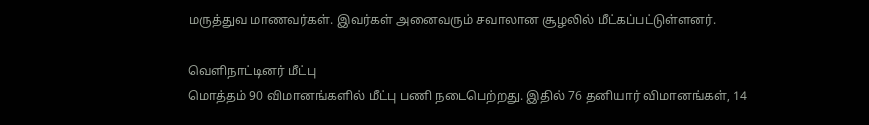மருத்துவ மாணவர்கள். இவர்கள் அனைவரும் சவாலான சூழலில் மீட்கப்பட்டுள்ளனர்.

வெளிநாட்டினர் மீட்பு
மொத்தம் 90 விமானங்களில் மீட்பு பணி நடைபெற்றது. இதில் 76 தனியார் விமானங்கள், 14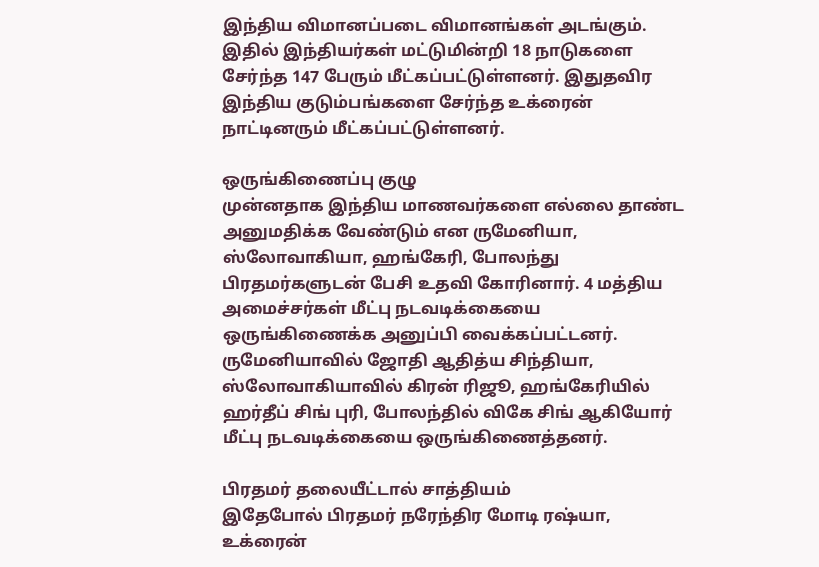இந்திய விமானப்படை விமானங்கள் அடங்கும். இதில் இந்தியர்கள் மட்டுமின்றி 18 நாடுகளை சேர்ந்த 147 பேரும் மீட்கப்பட்டுள்ளனர். இதுதவிர இந்திய குடும்பங்களை சேர்ந்த உக்ரைன் நாட்டினரும் மீட்கப்பட்டுள்ளனர்.

ஒருங்கிணைப்பு குழு
முன்னதாக இந்திய மாணவர்களை எல்லை தாண்ட அனுமதிக்க வேண்டும் என ருமேனியா, ஸ்லோவாகியா, ஹங்கேரி, போலந்து பிரதமர்களுடன் பேசி உதவி கோரினார். 4 மத்திய அமைச்சர்கள் மீட்பு நடவடிக்கையை ஒருங்கிணைக்க அனுப்பி வைக்கப்பட்டனர். ருமேனியாவில் ஜோதி ஆதித்ய சிந்தியா, ஸ்லோவாகியாவில் கிரன் ரிஜூ, ஹங்கேரியில் ஹர்தீப் சிங் புரி, போலந்தில் விகே சிங் ஆகியோர் மீட்பு நடவடிக்கையை ஒருங்கிணைத்தனர்.

பிரதமர் தலையீட்டால் சாத்தியம்
இதேபோல் பிரதமர் நரேந்திர மோடி ரஷ்யா, உக்ரைன்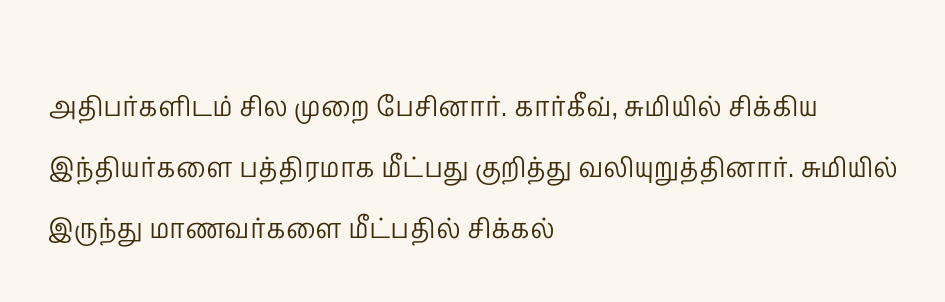அதிபர்களிடம் சில முறை பேசினார். கார்கீவ், சுமியில் சிக்கிய இந்தியர்களை பத்திரமாக மீட்பது குறித்து வலியுறுத்தினார். சுமியில் இருந்து மாணவர்களை மீட்பதில் சிக்கல்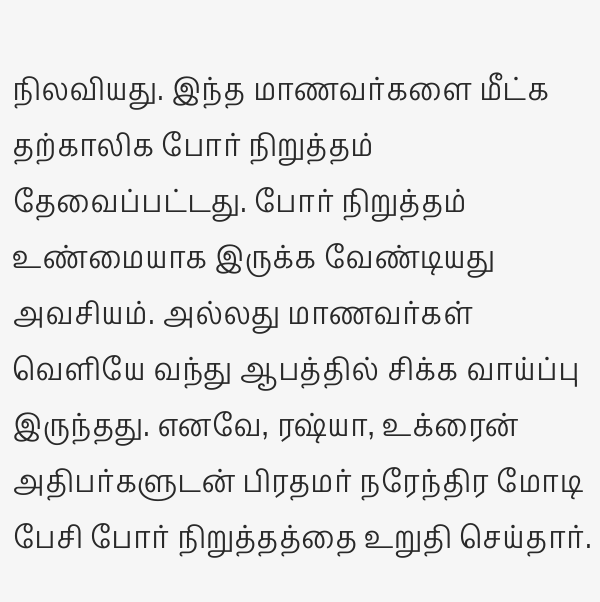நிலவியது. இந்த மாணவர்களை மீட்க தற்காலிக போர் நிறுத்தம் தேவைப்பட்டது. போர் நிறுத்தம் உண்மையாக இருக்க வேண்டியது அவசியம். அல்லது மாணவர்கள் வெளியே வந்து ஆபத்தில் சிக்க வாய்ப்பு இருந்தது. எனவே, ரஷ்யா, உக்ரைன் அதிபர்களுடன் பிரதமர் நரேந்திர மோடி பேசி போர் நிறுத்தத்தை உறுதி செய்தார்.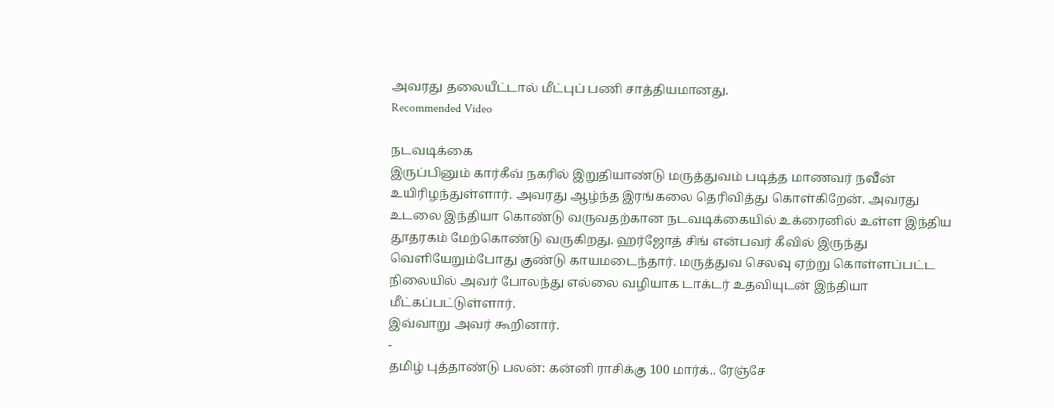அவரது தலையீட்டால் மீட்புப் பணி சாத்தியமானது.
Recommended Video

நடவடிக்கை
இருப்பினும் கார்கீவ் நகரில் இறுதியாண்டு மருத்துவம் படித்த மாணவர் நவீன் உயிரிழந்துள்ளார். அவரது ஆழ்ந்த இரங்கலை தெரிவித்து கொள்கிறேன். அவரது உடலை இந்தியா கொண்டு வருவதற்கான நடவடிக்கையில் உக்ரைனில் உள்ள இந்திய தூதரகம் மேற்கொண்டு வருகிறது. ஹர்ஜோத் சிங் என்பவர் கீவில் இருந்து வெளியேறும்போது குண்டு காயமடைந்தார். மருத்துவ செலவு ஏற்று கொள்ளப்பட்ட நிலையில் அவர் போலந்து எல்லை வழியாக டாக்டர் உதவியுடன் இந்தியா மீட்கப்பட்டுள்ளார்.
இவ்வாறு அவர் கூறினார்.
-
தமிழ் புத்தாண்டு பலன்: கன்னி ராசிக்கு 100 மார்க்.. ரேஞ்சே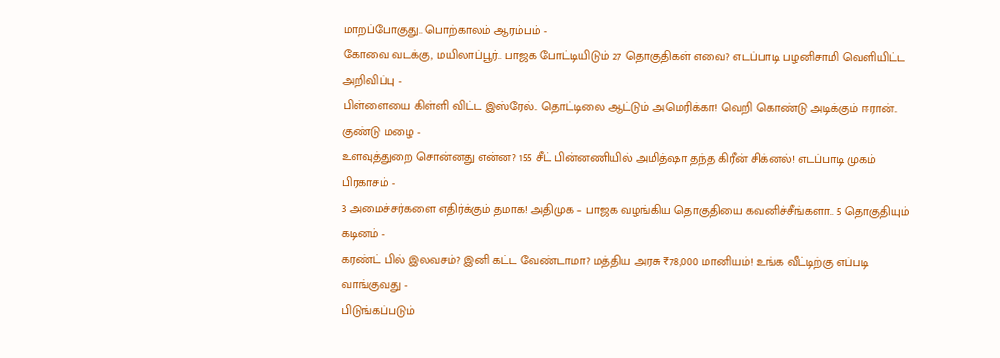மாறப்போகுது.. பொற்காலம் ஆரம்பம் -
கோவை வடக்கு, மயிலாப்பூர்.. பாஜக போட்டியிடும் 27 தொகுதிகள் எவை? எடப்பாடி பழனிசாமி வெளியிட்ட அறிவிப்பு -
பிள்ளையை கிள்ளி விட்ட இஸ்ரேல்.. தொட்டிலை ஆட்டும் அமெரிக்கா! வெறி கொண்டு அடிக்கும் ஈரான்.. குண்டு மழை -
உளவுத்துறை சொன்னது என்ன? 155 சீட் பின்னணியில் அமித்ஷா தந்த கிரீன் சிக்னல்! எடப்பாடி முகம் பிரகாசம் -
3 அமைச்சர்களை எதிர்க்கும் தமாக! அதிமுக – பாஜக வழங்கிய தொகுதியை கவனிச்சீங்களா.. 5 தொகுதியும் கடினம் -
கரண்ட் பில் இலவசம்? இனி கட்ட வேண்டாமா? மத்திய அரசு ₹78,000 மானியம்! உங்க வீட்டிற்கு எப்படி வாங்குவது -
பிடுங்கப்படும்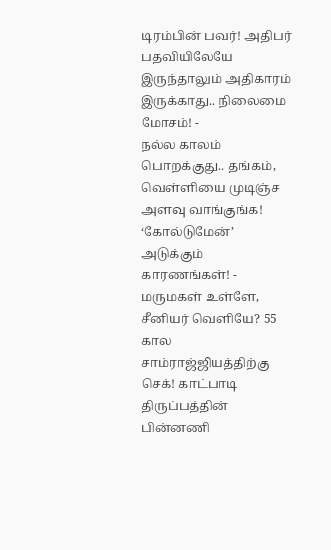டிரம்பின் பவர்! அதிபர் பதவியிலேயே இருந்தாலும் அதிகாரம் இருக்காது.. நிலைமை மோசம்! -
நல்ல காலம் பொறக்குது.. தங்கம், வெள்ளியை முடிஞ்ச அளவு வாங்குங்க! ‘கோல்டுமேன்’ அடுக்கும் காரணங்கள்! -
மருமகள் உள்ளே, சீனியர் வெளியே? 55 கால சாம்ராஜ்ஜியத்திற்கு செக்! காட்பாடி திருப்பத்தின் பின்னணி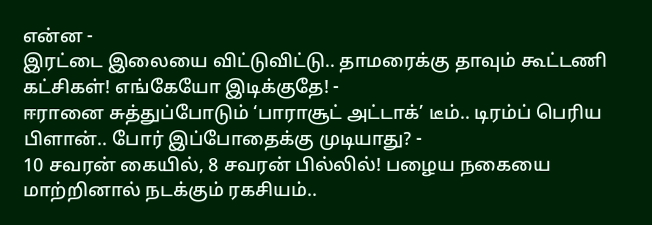என்ன -
இரட்டை இலையை விட்டுவிட்டு.. தாமரைக்கு தாவும் கூட்டணி கட்சிகள்! எங்கேயோ இடிக்குதே! -
ஈரானை சுத்துப்போடும் ‘பாராசூட் அட்டாக்’ டீம்.. டிரம்ப் பெரிய பிளான்.. போர் இப்போதைக்கு முடியாது? -
10 சவரன் கையில், 8 சவரன் பில்லில்! பழைய நகையை மாற்றினால் நடக்கும் ரகசியம்..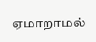ஏமாறாமல்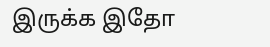இருக்க இதோ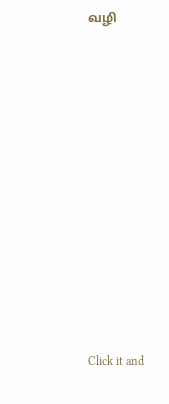வழி












Click it and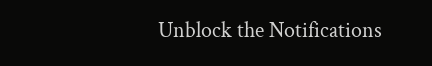Unblock the Notifications